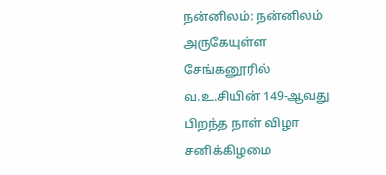நன்னிலம்: நன்னிலம் அருகேயுள்ள சேங்கனூரில் வ.உ.சியின் 149-ஆவது பிறந்த நாள் விழா சனிக்கிழமை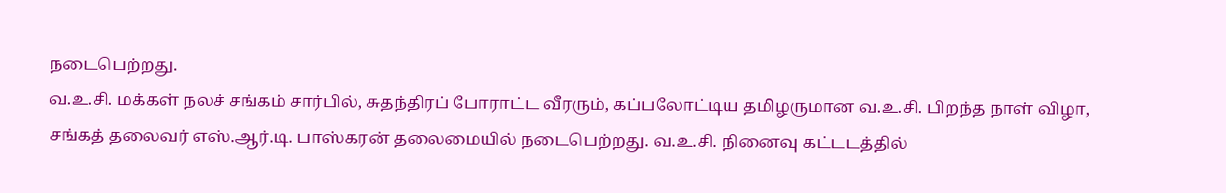நடைபெற்றது.
வ.உ.சி. மக்கள் நலச் சங்கம் சார்பில், சுதந்திரப் போராட்ட வீரரும், கப்பலோட்டிய தமிழருமான வ.உ.சி. பிறந்த நாள் விழா, சங்கத் தலைவர் எஸ்.ஆர்.டி. பாஸ்கரன் தலைமையில் நடைபெற்றது. வ.உ.சி. நினைவு கட்டடத்தில்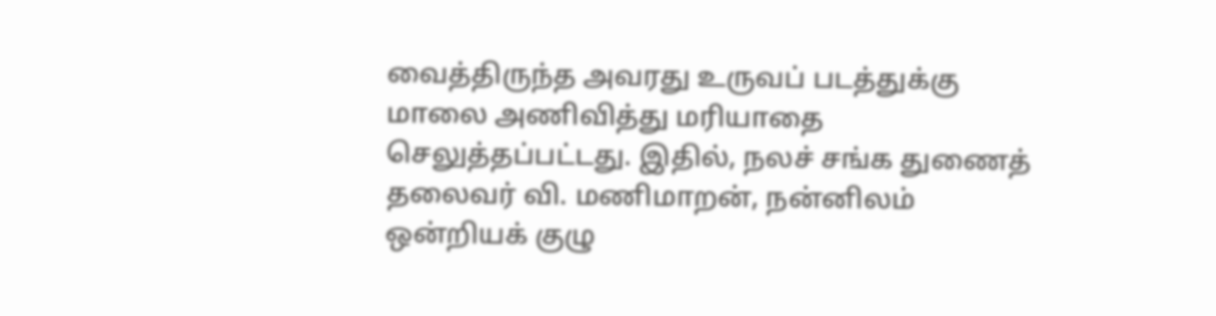வைத்திருந்த அவரது உருவப் படத்துக்கு மாலை அணிவித்து மரியாதை செலுத்தப்பட்டது. இதில், நலச் சங்க துணைத் தலைவர் வி. மணிமாறன், நன்னிலம் ஒன்றியக் குழு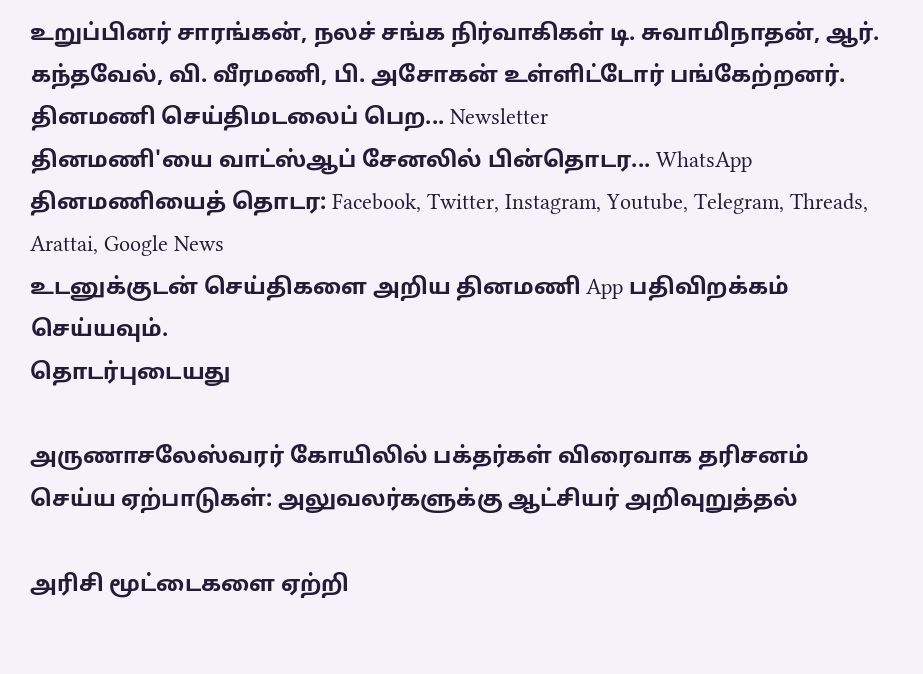உறுப்பினர் சாரங்கன், நலச் சங்க நிர்வாகிகள் டி. சுவாமிநாதன், ஆர். கந்தவேல், வி. வீரமணி, பி. அசோகன் உள்ளிட்டோர் பங்கேற்றனர்.
தினமணி செய்திமடலைப் பெற... Newsletter
தினமணி'யை வாட்ஸ்ஆப் சேனலில் பின்தொடர... WhatsApp
தினமணியைத் தொடர: Facebook, Twitter, Instagram, Youtube, Telegram, Threads, Arattai, Google News
உடனுக்குடன் செய்திகளை அறிய தினமணி App பதிவிறக்கம் செய்யவும்.
தொடர்புடையது

அருணாசலேஸ்வரர் கோயிலில் பக்தர்கள் விரைவாக தரிசனம் செய்ய ஏற்பாடுகள்: அலுவலர்களுக்கு ஆட்சியர் அறிவுறுத்தல்

அரிசி மூட்டைகளை ஏற்றி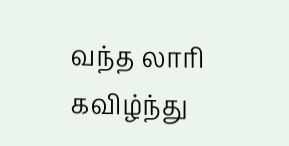வந்த லாரி கவிழ்ந்து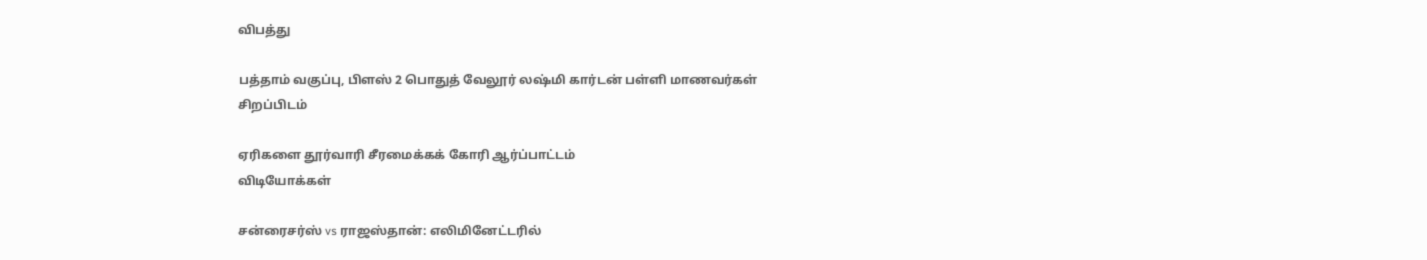விபத்து

பத்தாம் வகுப்பு, பிளஸ் 2 பொதுத் வேலூர் லஷ்மி கார்டன் பள்ளி மாணவர்கள் சிறப்பிடம்

ஏரிகளை தூர்வாரி சீரமைக்கக் கோரி ஆர்ப்பாட்டம்
விடியோக்கள்

சன்ரைசர்ஸ் vs ராஜஸ்தான்: எலிமினேட்டரில்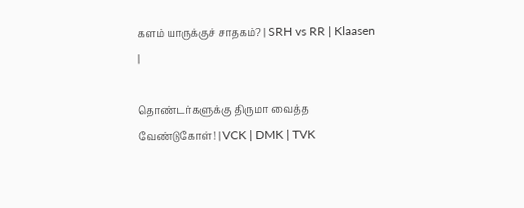களம் யாருக்குச் சாதகம்? | SRH vs RR | Klaasen |

தொண்டர்களுக்கு திருமா வைத்த வேண்டுகோள்! | VCK | DMK | TVK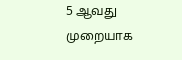5 ஆவது முறையாக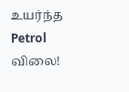உயர்ந்த Petrol விலை!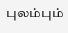புலம்பும்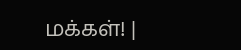மக்கள்! |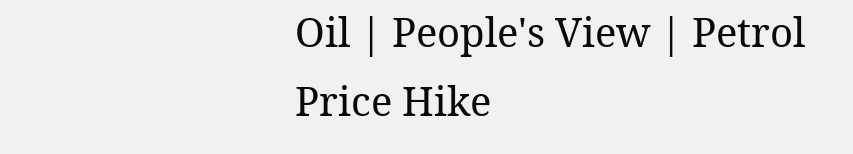Oil | People's View | Petrol Price Hike